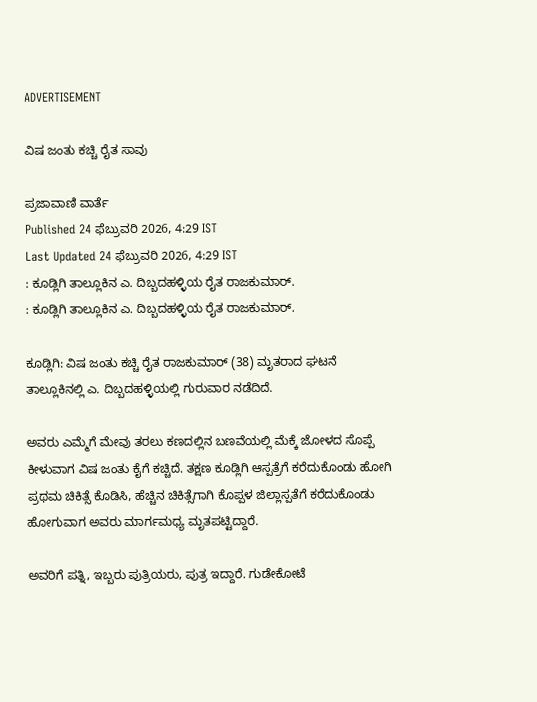ADVERTISEMENT

ವಿಷ ಜಂತು ಕಚ್ಚಿ ರೈತ ಸಾವು

ಪ್ರಜಾವಾಣಿ ವಾರ್ತೆ
Published 24 ಫೆಬ್ರುವರಿ 2026, 4:29 IST
Last Updated 24 ಫೆಬ್ರುವರಿ 2026, 4:29 IST
: ಕೂಡ್ಲಿಗಿ ತಾಲ್ಲೂಕಿನ ಎ. ದಿಬ್ಬದಹಳ್ಳಿಯ ರೈತ ರಾಜಕುಮಾರ್.
: ಕೂಡ್ಲಿಗಿ ತಾಲ್ಲೂಕಿನ ಎ. ದಿಬ್ಬದಹಳ್ಳಿಯ ರೈತ ರಾಜಕುಮಾರ್.

ಕೂಡ್ಲಿಗಿ: ವಿಷ ಜಂತು ಕಚ್ಚಿ ರೈತ ರಾಜಕುಮಾರ್ (38) ಮೃತರಾದ ಘಟನೆ ತಾಲ್ಲೂಕಿನಲ್ಲಿ ಎ. ದಿಬ್ಬದಹಳ್ಳಿಯಲ್ಲಿ ಗುರುವಾರ ನಡೆದಿದೆ.

ಅವರು ಎಮ್ಮೆಗೆ ಮೇವು ತರಲು ಕಣದಲ್ಲಿನ ಬಣವೆಯಲ್ಲಿ ಮೆಕ್ಕೆ ಜೋಳದ ಸೊಪ್ಪೆ ಕೀಳುವಾಗ ವಿಷ ಜಂತು ಕೈಗೆ ಕಚ್ಚಿದೆ. ತಕ್ಷಣ ಕೂಡ್ಲಿಗಿ ಆಸ್ಪತ್ರೆಗೆ ಕರೆದುಕೊಂಡು ಹೋಗಿ ಪ್ರಥಮ ಚಿಕಿತ್ಸೆ ಕೊಡಿಸಿ, ಹೆಚ್ಚಿನ ಚಿಕಿತ್ಸೆಗಾಗಿ ಕೊಪ್ಪಳ ಜಿಲ್ಲಾಸ್ಪತೆಗೆ ಕರೆದುಕೊಂಡು ಹೋಗುವಾಗ ಅವರು ಮಾರ್ಗಮಧ್ಯ ಮೃತಪಟ್ಟಿದ್ದಾರೆ.

ಅವರಿಗೆ ಪತ್ನಿ, ಇಬ್ಬರು ಪುತ್ರಿಯರು, ಪುತ್ರ ಇದ್ದಾರೆ. ಗುಡೇಕೋಟೆ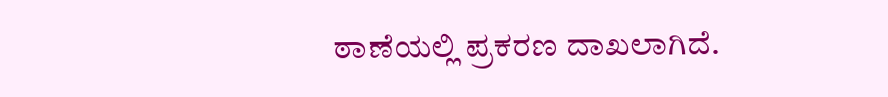ಠಾಣೆಯಲ್ಲಿ ಪ್ರಕರಣ ದಾಖಲಾಗಿದೆ.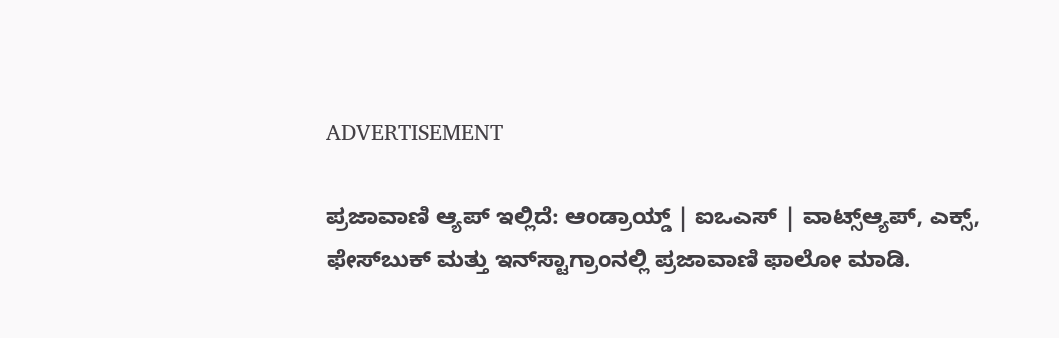ADVERTISEMENT

ಪ್ರಜಾವಾಣಿ ಆ್ಯಪ್ ಇಲ್ಲಿದೆ: ಆಂಡ್ರಾಯ್ಡ್ | ಐಒಎಸ್ | ವಾಟ್ಸ್ಆ್ಯಪ್, ಎಕ್ಸ್, ಫೇಸ್‌ಬುಕ್ ಮತ್ತು ಇನ್‌ಸ್ಟಾಗ್ರಾಂನಲ್ಲಿ ಪ್ರಜಾವಾಣಿ ಫಾಲೋ ಮಾಡಿ.